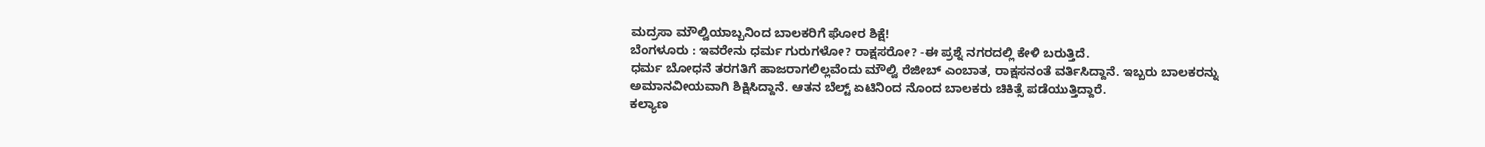ಮದ್ರಸಾ ಮೌಲ್ವಿಯಾಬ್ಬನಿಂದ ಬಾಲಕರಿಗೆ ಘೋರ ಶಿಕ್ಷೆ!
ಬೆಂಗಳೂರು : ಇವರೇನು ಧರ್ಮ ಗುರುಗಳೋ? ರಾಕ್ಷಸರೋ? -ಈ ಪ್ರಶ್ನೆ ನಗರದಲ್ಲಿ ಕೇಳಿ ಬರುತ್ತಿದೆ.
ಧರ್ಮ ಬೋಧನೆ ತರಗತಿಗೆ ಹಾಜರಾಗಲಿಲ್ಲವೆಂದು ಮೌಲ್ವಿ ರೆಜೀಬ್ ಎಂಬಾತ, ರಾಕ್ಷಸನಂತೆ ವರ್ತಿಸಿದ್ದಾನೆ. ಇಬ್ಬರು ಬಾಲಕರನ್ನು ಅಮಾನವೀಯವಾಗಿ ಶಿಕ್ಷಿಸಿದ್ದಾನೆ. ಆತನ ಬೆಲ್ಟ್ ಏಟಿನಿಂದ ನೊಂದ ಬಾಲಕರು ಚಿಕಿತ್ಸೆ ಪಡೆಯುತ್ತಿದ್ದಾರೆ.
ಕಲ್ಯಾಣ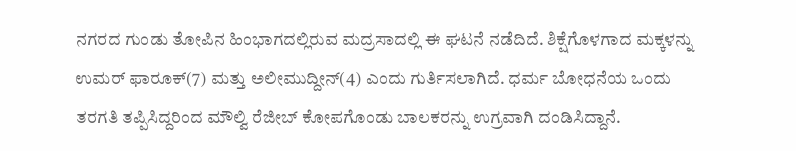ನಗರದ ಗುಂಡು ತೋಪಿನ ಹಿಂಭಾಗದಲ್ಲಿರುವ ಮದ್ರಸಾದಲ್ಲಿ ಈ ಘಟನೆ ನಡೆದಿದೆ. ಶಿಕ್ಷೆಗೊಳಗಾದ ಮಕ್ಕಳನ್ನು ಉಮರ್ ಫಾರೂಕ್(7) ಮತ್ತು ಅಲೀಮುದ್ದೀನ್(4) ಎಂದು ಗುರ್ತಿಸಲಾಗಿದೆ. ಧರ್ಮ ಬೋಧನೆಯ ಒಂದು ತರಗತಿ ತಪ್ಪಿಸಿದ್ದರಿಂದ ಮೌಲ್ವಿ ರೆಜೀಬ್ ಕೋಪಗೊಂಡು ಬಾಲಕರನ್ನು ಉಗ್ರವಾಗಿ ದಂಡಿಸಿದ್ದಾನೆ.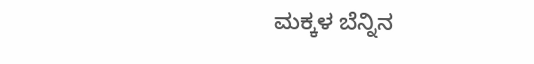ಮಕ್ಕಳ ಬೆನ್ನಿನ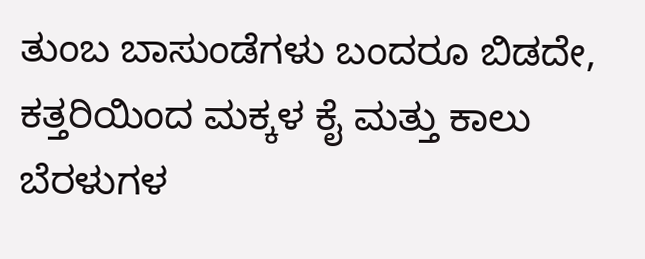ತುಂಬ ಬಾಸುಂಡೆಗಳು ಬಂದರೂ ಬಿಡದೇ, ಕತ್ತರಿಯಿಂದ ಮಕ್ಕಳ ಕೈ ಮತ್ತು ಕಾಲು ಬೆರಳುಗಳ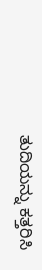ತುದಿಯನ್ನು ಕತ್ತರಿಸಿ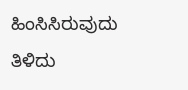ಹಿಂಸಿಸಿರುವುದು ತಿಳಿದು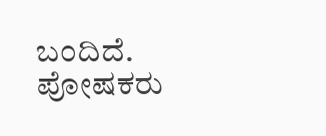ಬಂದಿದೆ. ಪೋಷಕರು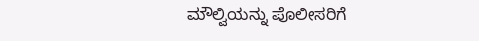ಮೌಲ್ವಿಯನ್ನು ಪೊಲೀಸರಿಗೆ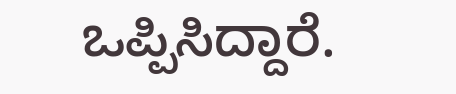ಒಪ್ಪಿಸಿದ್ದಾರೆ.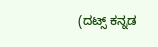(ದಟ್ಸ್ ಕನ್ನಡ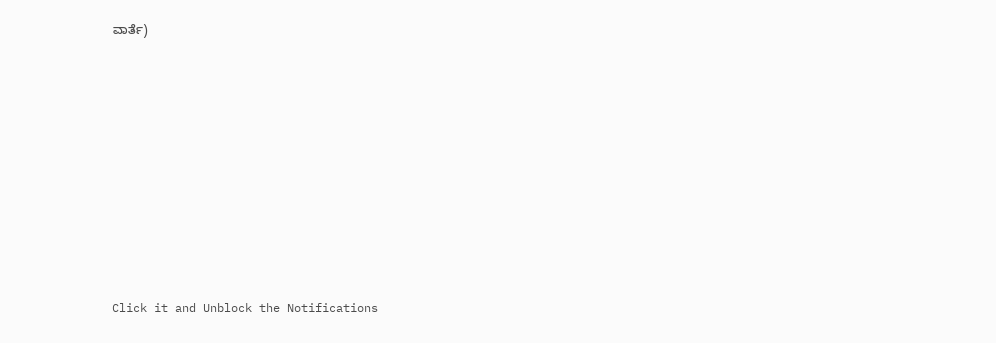ವಾರ್ತೆ)











Click it and Unblock the Notifications